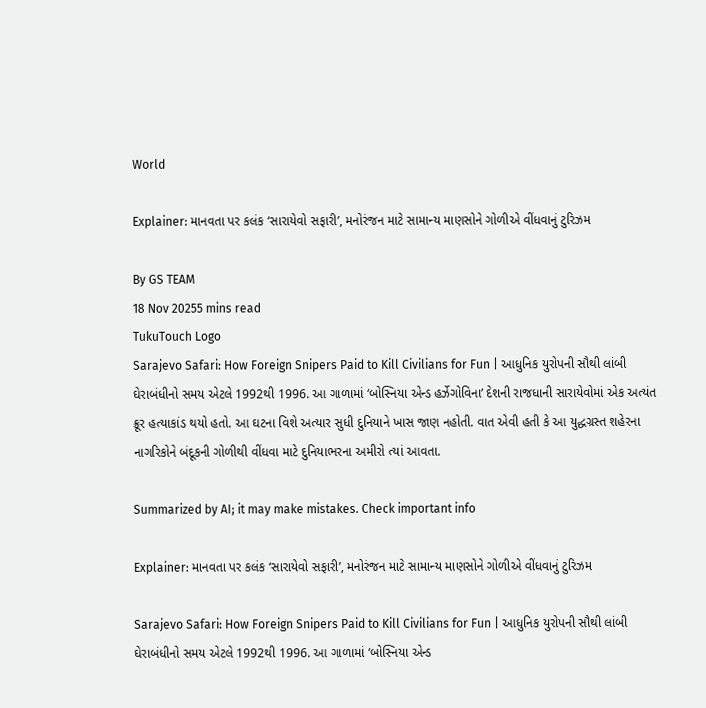World

Explainer: માનવતા પર કલંક ‘સારાયેવો સફારી’, મનોરંજન માટે સામાન્ય માણસોને ગોળીએ વીંધવાનું ટુરિઝમ

By GS TEAM
18 Nov 20255 mins read
TukuTouch Logo
Sarajevo Safari: How Foreign Snipers Paid to Kill Civilians for Fun | આધુનિક યુરોપની સૌથી લાંબી ઘેરાબંધીનો સમય એટલે 1992થી 1996. આ ગાળામાં ‘બોસ્નિયા એન્ડ હર્ઝેગોવિના’ દેશની રાજધાની સારાયેવોમાં એક અત્યંત ક્રૂર હત્યાકાંડ થયો હતો. આ ઘટના વિશે અત્યાર સુધી દુનિયાને ખાસ જાણ નહોતી. વાત એવી હતી કે આ યુદ્ધગ્રસ્ત શહેરના નાગરિકોને બંદૂકની ગોળીથી વીંધવા માટે દુનિયાભરના અમીરો ત્યાં આવતા.

Summarized by AI; it may make mistakes. Check important info

Explainer: માનવતા પર કલંક ‘સારાયેવો સફારી’, મનોરંજન માટે સામાન્ય માણસોને ગોળીએ વીંધવાનું ટુરિઝમ

Sarajevo Safari: How Foreign Snipers Paid to Kill Civilians for Fun | આધુનિક યુરોપની સૌથી લાંબી ઘેરાબંધીનો સમય એટલે 1992થી 1996. આ ગાળામાં ‘બોસ્નિયા એન્ડ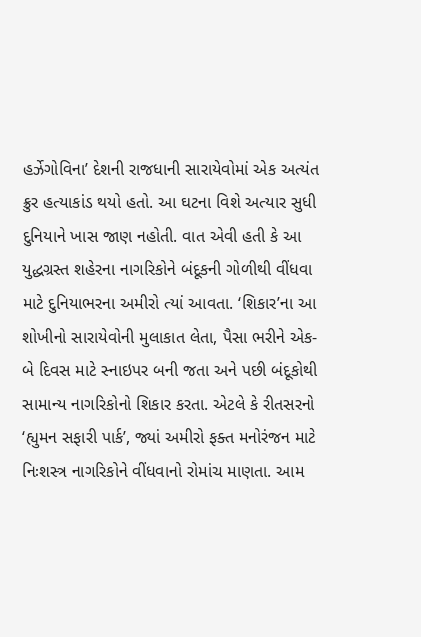હર્ઝેગોવિના’ દેશની રાજધાની સારાયેવોમાં એક અત્યંત ક્રુર હત્યાકાંડ થયો હતો. આ ઘટના વિશે અત્યાર સુધી દુનિયાને ખાસ જાણ નહોતી. વાત એવી હતી કે આ યુદ્ધગ્રસ્ત શહેરના નાગરિકોને બંદૂકની ગોળીથી વીંધવા માટે દુનિયાભરના અમીરો ત્યાં આવતા. ‘શિકાર’ના આ શોખીનો સારાયેવોની મુલાકાત લેતા, પૈસા ભરીને એક-બે દિવસ માટે સ્નાઇપર બની જતા અને પછી બંદૂકોથી સામાન્ય નાગરિકોનો શિકાર કરતા. એટલે કે રીતસરનો ‘હ્યુમન સફારી પાર્ક’, જ્યાં અમીરો ફક્ત મનોરંજન માટે નિઃશસ્ત્ર નાગરિકોને વીંધવાનો રોમાંચ માણતા. આમ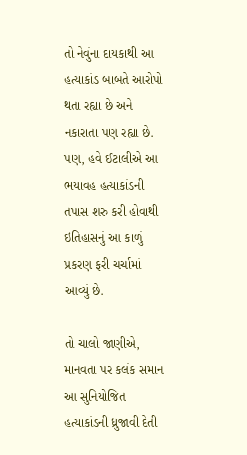તો નેવુંના દાયકાથી આ હત્યાકાંડ બાબતે આરોપો થતા રહ્યા છે અને નકારાતા પણ રહ્યા છે. પણ, હવે ઈટાલીએ આ ભયાવહ હત્યાકાંડની તપાસ શરુ કરી હોવાથી ઇતિહાસનું આ કાળું પ્રકરણ ફરી ચર્ચામાં આવ્યું છે.

તો ચાલો જાણીએ, માનવતા પર કલંક સમાન આ સુનિયોજિત હત્યાકાંડની ધ્રુજાવી દેતી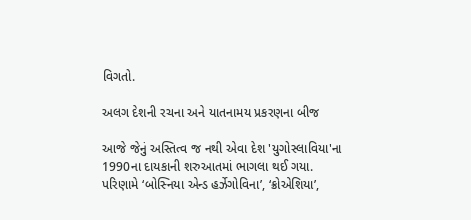વિગતો.

અલગ દેશની રચના અને યાતનામય પ્રકરણના બીજ

આજે જેનું અસ્તિત્વ જ નથી એવા દેશ 'યુગોસ્લાવિયા'ના 1990ના દાયકાની શરુઆતમાં ભાગલા થઈ ગયા. પરિણામે ‘બોસ્નિયા એન્ડ હર્ઝેગોવિના’, ‘ક્રોએશિયા’,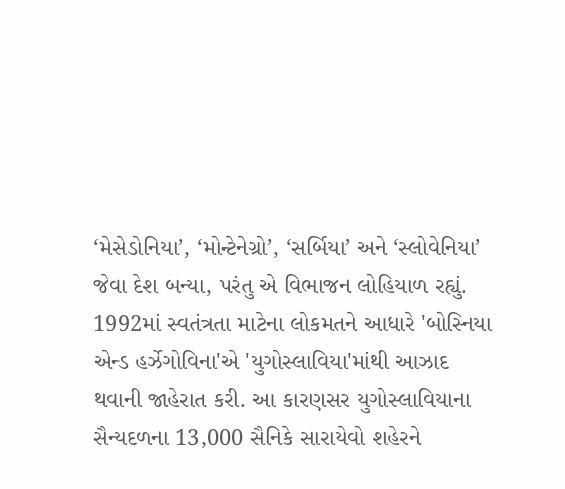‘મેસેડોનિયા’, ‘મોન્ટેનેગ્રો’, ‘સર્બિયા’ અને ‘સ્લોવેનિયા’ જેવા દેશ બન્યા, પરંતુ એ વિભાજન લોહિયાળ રહ્યું. 1992માં સ્વતંત્રતા માટેના લોકમતને આધારે 'બોસ્નિયા એન્ડ હર્ઝેગોવિના'એ 'યુગોસ્લાવિયા'માંથી આઝાદ થવાની જાહેરાત કરી. આ કારણસર યુગોસ્લાવિયાના સૈન્યદળના 13,000 સૈનિકે સારાયેવો શહેરને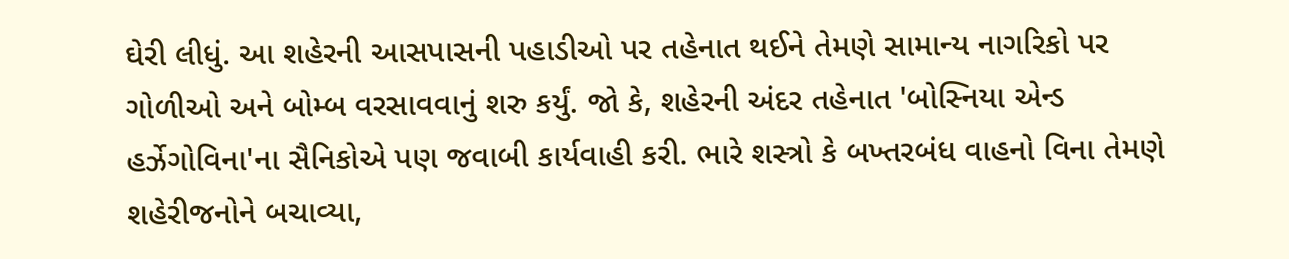ઘેરી લીધું. આ શહેરની આસપાસની પહાડીઓ પર તહેનાત થઈને તેમણે સામાન્ય નાગરિકો પર ગોળીઓ અને બોમ્બ વરસાવવાનું શરુ કર્યું. જો કે, શહેરની અંદર તહેનાત 'બોસ્નિયા એન્ડ હર્ઝેગોવિના'ના સૈનિકોએ પણ જવાબી કાર્યવાહી કરી. ભારે શસ્ત્રો કે બખ્તરબંધ વાહનો વિના તેમણે શહેરીજનોને બચાવ્યા,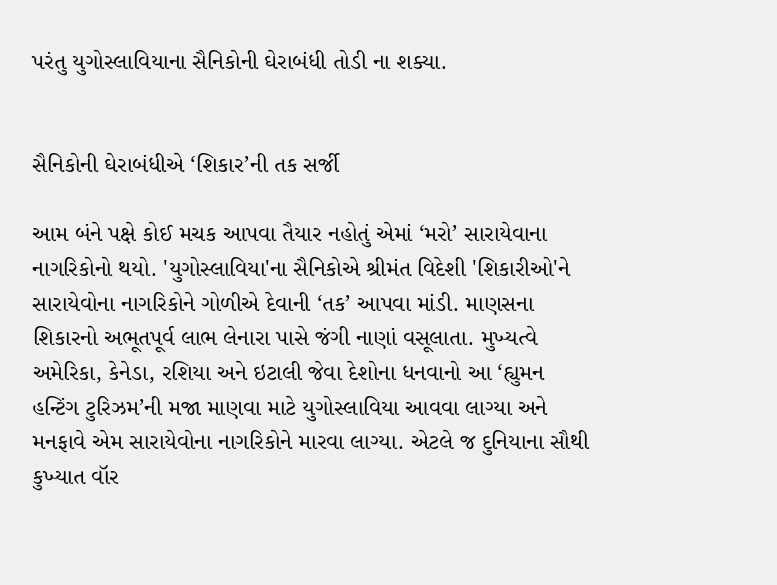પરંતુ યુગોસ્લાવિયાના સૈનિકોની ઘેરાબંધી તોડી ના શક્યા.


સૈનિકોની ઘેરાબંધીએ ‘શિકાર’ની તક સર્જી

આમ બંને પક્ષે કોઈ મચક આપવા તૈયાર નહોતું એમાં ‘મરો’ સારાયેવાના નાગરિકોનો થયો. 'યુગોસ્લાવિયા'ના સૈનિકોએ શ્રીમંત વિદેશી 'શિકારીઓ'ને સારાયેવોના નાગરિકોને ગોળીએ દેવાની ‘તક’ આપવા માંડી. માણસના શિકારનો અભૂતપૂર્વ લાભ લેનારા પાસે જંગી નાણાં વસૂલાતા. મુખ્યત્વે અમેરિકા, કેનેડા, રશિયા અને ઇટાલી જેવા દેશોના ધનવાનો આ ‘હ્યુમન હન્ટિંગ ટુરિઝમ’ની મજા માણવા માટે યુગોસ્લાવિયા આવવા લાગ્યા અને મનફાવે એમ સારાયેવોના નાગરિકોને મારવા લાગ્યા. એટલે જ દુનિયાના સૌથી કુખ્યાત વૉર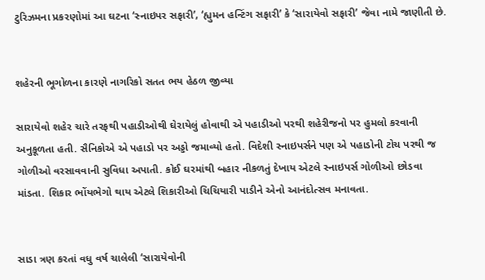ટુરિઝમના પ્રકરણોમાં આ ઘટના ‘સ્નાઇપર સફારી’, ‘હ્યુમન હન્ટિંગ સફારી’ કે ‘સારાયેવો સફારી’ જેવા નામે જાણીતી છે.


શહેરની ભૂગોળના કારણે નાગરિકો સતત ભય હેઠળ જીવ્યા

સારાયેવો શહેર ચારે તરફથી પહાડીઓથી ઘેરાયેલું હોવાથી એ પહાડીઓ પરથી શહેરીજનો પર હુમલો કરવાની અનુકૂળતા હતી. સૈનિકોએ એ પહાડો પર અડ્ડો જમાવ્યો હતો. વિદેશી સ્નાઇપર્સને પણ એ પહાડોની ટોચ પરથી જ ગોળીઓ વરસાવવાની સુવિધા અપાતી. કોઈ ઘરમાંથી બહાર નીકળતું દેખાય એટલે સ્નાઇપર્સ ગોળીઓ છોડવા માંડતા. શિકાર ભોંયભેગો થાય એટલે શિકારીઓ ચિચિયારી પાડીને એનો આનંદોત્સવ મનાવતા.


સાડા ત્રણ કરતાં વધુ વર્ષ ચાલેલી ‘સારાયેવોની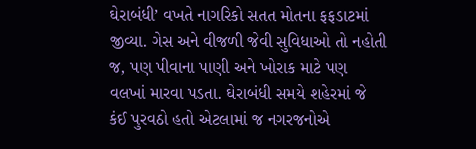ઘેરાબંધી’ વખતે નાગરિકો સતત મોતના ફફડાટમાં જીવ્યા. ગેસ અને વીજળી જેવી સુવિધાઓ તો નહોતી જ, પણ પીવાના પાણી અને ખોરાક માટે પણ વલખાં મારવા પડતા. ઘેરાબંધી સમયે શહેરમાં જે કંઈ પુરવઠો હતો એટલામાં જ નગરજનોએ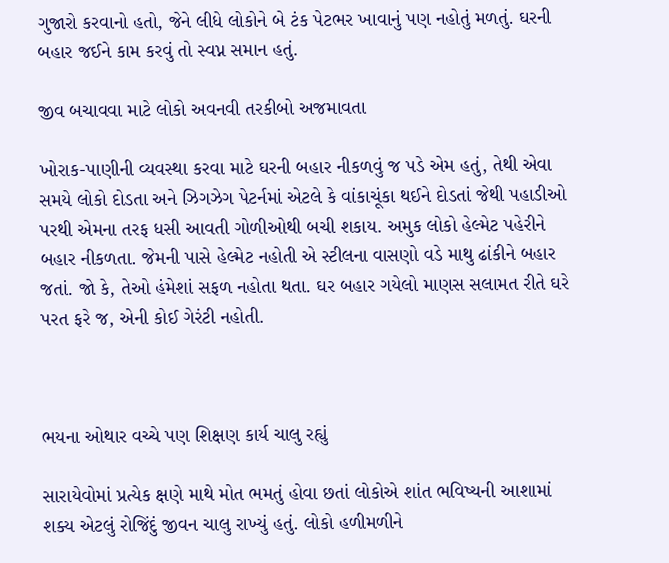ગુજારો કરવાનો હતો, જેને લીધે લોકોને બે ટંક પેટભર ખાવાનું પણ નહોતું મળતું. ઘરની બહાર જઈને કામ કરવું તો સ્વપ્ન સમાન હતું.

જીવ બચાવવા માટે લોકો અવનવી તરકીબો અજમાવતા

ખોરાક-પાણીની વ્યવસ્થા કરવા માટે ઘરની બહાર નીકળવું જ પડે એમ હતું, તેથી એવા સમયે લોકો દોડતા અને ઝિગઝેગ પેટર્નમાં એટલે કે વાંકાચૂંકા થઈને દોડતાં જેથી પહાડીઓ પરથી એમના તરફ ધસી આવતી ગોળીઓથી બચી શકાય. અમુક લોકો હેલ્મેટ પહેરીને બહાર નીકળતા. જેમની પાસે હેલ્મેટ નહોતી એ સ્ટીલના વાસણો વડે માથુ ઢાંકીને બહાર જતાં. જો કે, તેઓ હંમેશાં સફળ નહોતા થતા. ઘર બહાર ગયેલો માણસ સલામત રીતે ઘરે પરત ફરે જ, એની કોઈ ગેરંટી નહોતી.



ભયના ઓથાર વચ્ચે પણ શિક્ષણ કાર્ય ચાલુ રહ્યું

સારાયેવોમાં પ્રત્યેક ક્ષણે માથે મોત ભમતું હોવા છતાં લોકોએ શાંત ભવિષ્યની આશામાં શક્ય એટલું રોજિંદું જીવન ચાલુ રાખ્યું હતું. લોકો હળીમળીને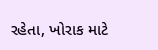રહેતા, ખોરાક માટે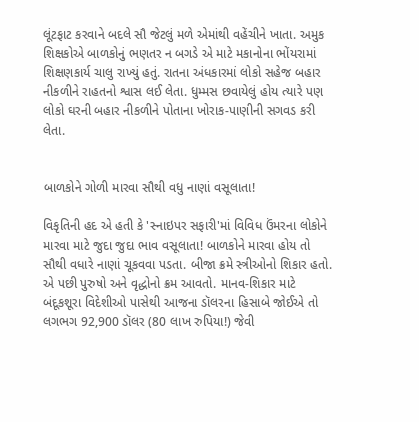લૂંટફાટ કરવાને બદલે સૌ જેટલું મળે એમાંથી વહેંચીને ખાતા. અમુક શિક્ષકોએ બાળકોનું ભણતર ન બગડે એ માટે મકાનોના ભોંયરામાં શિક્ષણકાર્ય ચાલુ રાખ્યું હતું. રાતના અંધકારમાં લોકો સહેજ બહાર નીકળીને રાહતનો શ્વાસ લઈ લેતા. ધુમ્મસ છવાયેલું હોય ત્યારે પણ લોકો ઘરની બહાર નીકળીને પોતાના ખોરાક-પાણીની સગવડ કરી લેતા.


બાળકોને ગોળી મારવા સૌથી વધુ નાણાં વસૂલાતા!

વિકૃતિની હદ એ હતી કે 'સ્નાઇપર સફારી'માં વિવિધ ઉંમરના લોકોને મારવા માટે જુદા જુદા ભાવ વસૂલાતા! બાળકોને મારવા હોય તો સૌથી વધારે નાણાં ચૂકવવા પડતા. બીજા ક્રમે સ્ત્રીઓનો શિકાર હતો. એ પછી પુરુષો અને વૃદ્ધોનો ક્રમ આવતો. માનવ-શિકાર માટે બંદૂકશૂરા વિદેશીઓ પાસેથી આજના ડૉલરના હિસાબે જોઈએ તો લગભગ 92,900 ડૉલર (80 લાખ રુપિયા!) જેવી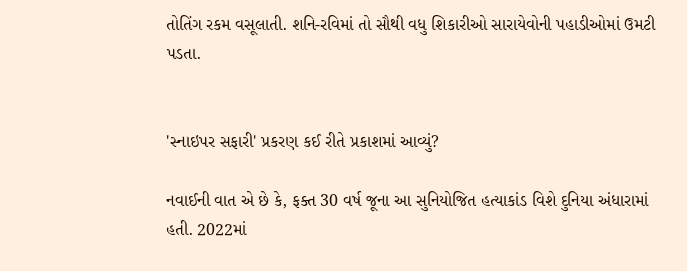તોતિંગ રકમ વસૂલાતી. શનિ-રવિમાં તો સૌથી વધુ શિકારીઓ સારાયેવોની પહાડીઓમાં ઉમટી પડતા.


'સ્નાઇપર સફારી' પ્રકરણ કઈ રીતે પ્રકાશમાં આવ્યું?

નવાઈની વાત એ છે કે, ફક્ત 30 વર્ષ જૂના આ સુનિયોજિત હત્યાકાંડ વિશે દુનિયા અંધારામાં હતી. 2022માં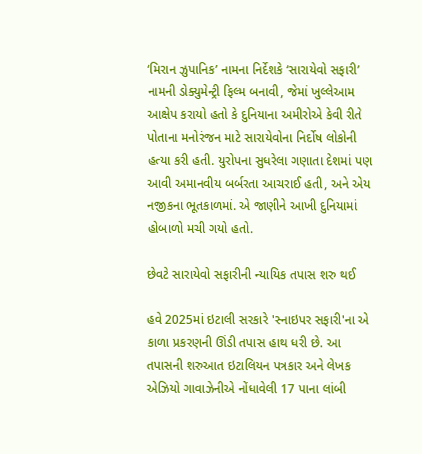‘મિરાન ઝુપાનિક’ નામના નિર્દેશકે ‘સારાયેવો સફારી’ નામની ડોક્યુમેન્ટ્રી ફિલ્મ બનાવી, જેમાં ખુલ્લેઆમ આક્ષેપ કરાયો હતો કે દુનિયાના અમીરોએ કેવી રીતે પોતાના મનોરંજન માટે સારાયેવોના નિર્દોષ લોકોની હત્યા કરી હતી. યુરોપના સુધરેલા ગણાતા દેશમાં પણ આવી અમાનવીય બર્બરતા આચરાઈ હતી, અને એય નજીકના ભૂતકાળમાં. એ જાણીને આખી દુનિયામાં હોબાળો મચી ગયો હતો.

છેવટે સારાયેવો સફારીની ન્યાયિક તપાસ શરુ થઈ

હવે 2025માં ઇટાલી સરકારે 'સ્નાઇપર સફારી'ના એ કાળા પ્રકરણની ઊંડી તપાસ હાથ ધરી છે. આ તપાસની શરુઆત ઇટાલિયન પત્રકાર અને લેખક એઝિયો ગાવાઝેનીએ નોંધાવેલી 17 પાના લાંબી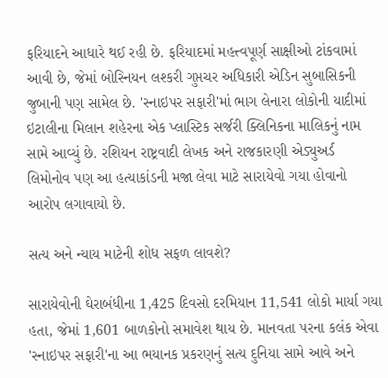ફરિયાદને આધારે થઈ રહી છે. ફરિયાદમાં મહત્ત્વપૂર્ણ સાક્ષીઓ ટાંકવામાં આવી છે, જેમાં બોસ્નિયન લશ્કરી ગુપ્તચર અધિકારી એડિન સુબાસિકની જુબાની પણ સામેલ છે. 'સ્નાઇપર સફારી'માં ભાગ લેનારા લોકોની યાદીમાં ઇટાલીના મિલાન શહેરના એક પ્લાસ્ટિક સર્જરી ક્લિનિકના માલિકનું નામ સામે આવ્યું છે. રશિયન રાષ્ટ્રવાદી લેખક અને રાજકારણી એડ્યુઅર્ડ લિમોનોવ પણ આ હત્યાકાંડની મજા લેવા માટે સારાયેવો ગયા હોવાનો આરોપ લગાવાયો છે.

સત્ય અને ન્યાય માટેની શોધ સફળ લાવશે?

સારાયેવોની ઘેરાબંધીના 1,425 દિવસો દરમિયાન 11,541 લોકો માર્યા ગયા હતા, જેમાં 1,601 બાળકોનો સમાવેશ થાય છે. માનવતા પરના કલંક એવા 'સ્નાઇપર સફારી'ના આ ભયાનક પ્રકરણનું સત્ય દુનિયા સામે આવે અને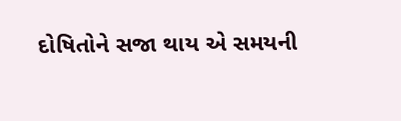દોષિતોને સજા થાય એ સમયની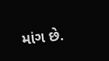માંગ છે.